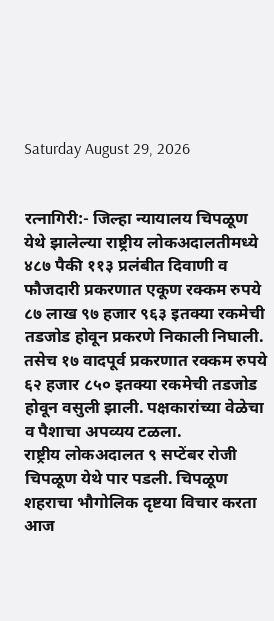Saturday August 29, 2026


रत्नागिरी:- जिल्हा न्यायालय चिपळूण येथे झालेल्या राष्ट्रीय लोकअदालतीमध्ये ४८७ पैकी ११३ प्रलंबीत दिवाणी व फौजदारी प्रकरणात एकूण रक्कम रुपये ८७ लाख ९७ हजार ९६३ इतक्या रकमेची तडजोड होवून प्रकरणे निकाली निघाली. तसेच १७ वादपूर्व प्रकरणात रक्कम रुपये ६२ हजार ८५० इतक्या रकमेची तडजोड होवून वसुली झाली. पक्षकारांच्या वेळेचा व पैशाचा अपव्यय टळला.
राष्ट्रीय लोकअदालत ९ सप्टेंबर रोजी चिपळूण येथे पार पडली. चिपळूण शहराचा भौगोलिक दृष्टया विचार करता आज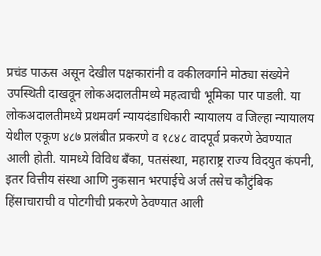प्रचंड पाऊस असून देखील पक्षकारांनी व वकीलवर्गाने मोठ्या संख्येने उपस्थिती दाखवून लोकअदालतीमध्ये महत्वाची भूमिका पार पाडली. या लोकअदालतीमध्ये प्रथमवर्ग न्यायदंडाधिकारी न्यायालय व जिल्हा न्यायालय येथील एकूण ४८७ प्रलंबीत प्रकरणे व १८४८ वादपूर्व प्रकरणे ठेवण्यात आली होती. यामध्ये विविध बँका, पतसंस्था, महाराष्ट्र राज्य विदयुत कंपनी, इतर वित्तीय संस्था आणि नुकसान भरपाईचे अर्ज तसेच कौटुंबिक हिंसाचाराची व पोटगीची प्रकरणे ठेवण्यात आली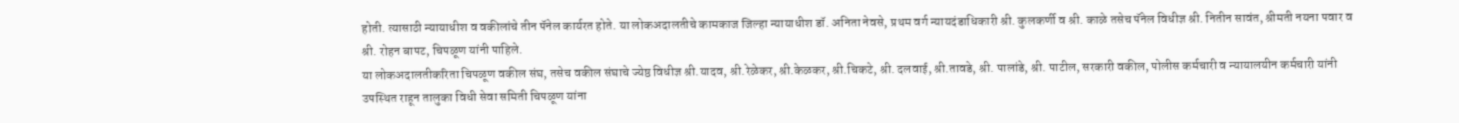होती. त्यासाठी न्यायाधीश व वकीलांचे तीन पॅनेल कार्यरत होते. या लोकअदालतीचे कामकाज जिल्हा न्यायाधीश डॉ. अनिता नेवसे, प्रथम वर्ग न्यायदंडाधिकारी श्री. कुलकर्णी व श्री. काळे तसेच पॅनेल विधीज्ञ श्री. नितीन सावंत, श्रीमती नयना पवार व श्री. रोहन बापट, चिपळूण यांनी पाहिले.
या लोकअदालतीकरिता चिपळूण वकील संघ, तसेच वकील संघाचे ज्येष्ठ विधीज्ञ श्री.यादव, श्री.रेळेकर, श्री.केळकर, श्री.चिकटे, श्री. दलवाई, श्री.तावडे, श्री. पालांडे, श्री. पाटील, सरकारी वकील, पोलीस कर्मचारी व न्यायालयीन कर्मचारी यांनी उपस्थित राहून तालुका विधी सेवा समिती चिपळूण यांना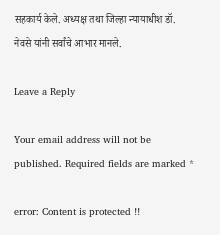सहकार्य केले. अध्यक्ष तथा जिल्हा न्यायाधीश डॉ. नेवसे यांनी सर्वांचे आभार मानले.

Leave a Reply

Your email address will not be published. Required fields are marked *

error: Content is protected !!